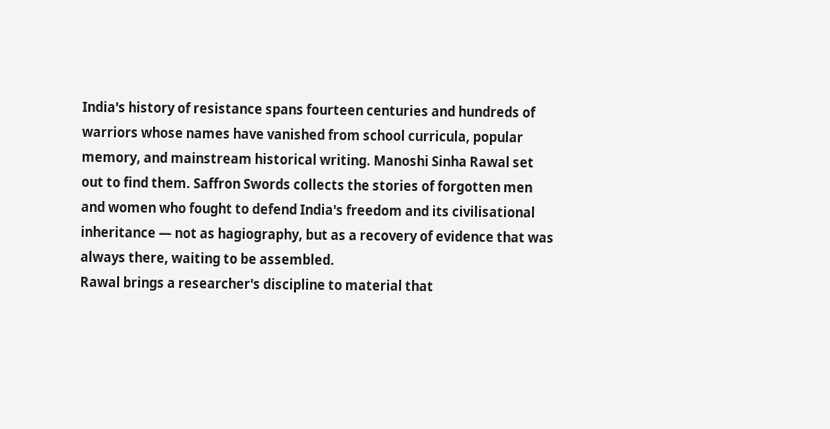India's history of resistance spans fourteen centuries and hundreds of warriors whose names have vanished from school curricula, popular memory, and mainstream historical writing. Manoshi Sinha Rawal set out to find them. Saffron Swords collects the stories of forgotten men and women who fought to defend India's freedom and its civilisational inheritance — not as hagiography, but as a recovery of evidence that was always there, waiting to be assembled.
Rawal brings a researcher's discipline to material that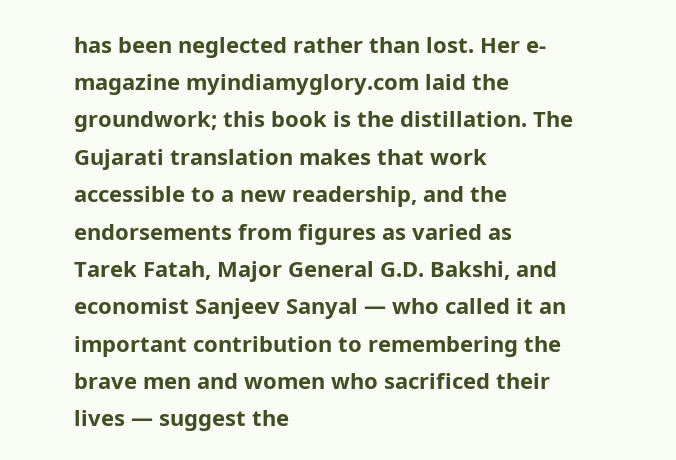has been neglected rather than lost. Her e-magazine myindiamyglory.com laid the groundwork; this book is the distillation. The Gujarati translation makes that work accessible to a new readership, and the endorsements from figures as varied as Tarek Fatah, Major General G.D. Bakshi, and economist Sanjeev Sanyal — who called it an important contribution to remembering the brave men and women who sacrificed their lives — suggest the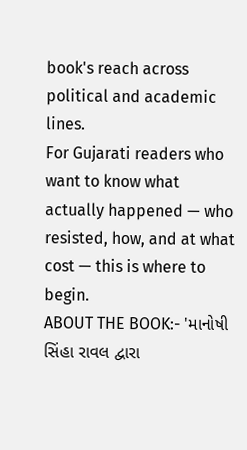book's reach across political and academic lines.
For Gujarati readers who want to know what actually happened — who resisted, how, and at what cost — this is where to begin.
ABOUT THE BOOK:- 'માનોષી સિંહા રાવલ દ્વારા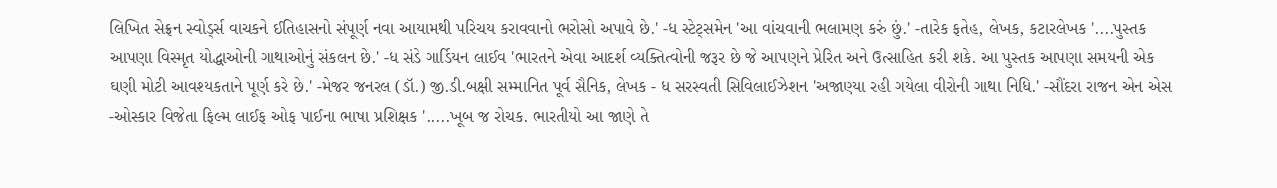લિખિત સેફ્રન સ્વોર્ડ્સ વાચકને ઈતિહાસનો સંપૂર્ણ નવા આયામથી પરિચય કરાવવાનો ભરોસો અપાવે છે.' -ધ સ્ટેટ્સમેન 'આ વાંચવાની ભલામણ કરું છું.' -તારેક ફતેહ, લેખક, કટારલેખક '....પુસ્તક આપણા વિસ્મૃત યોદ્ધાઓની ગાથાઓનું સંકલન છે.' -ધ સંડે ગાર્ડિયન લાઈવ 'ભારતને એવા આદર્શ વ્યક્તિત્વોની જરૂર છે જે આપણને પ્રેરિત અને ઉત્સાહિત કરી શકે. આ પુસ્તક આપણા સમયની એક ઘણી મોટી આવશ્યકતાને પૂર્ણ કરે છે.' -મેજર જનરલ (ડૉ.) જી.ડી.બક્ષી સમ્માનિત પૂર્વ સૈનિક, લેખક - ધ સરસ્વતી સિવિલાઈઝેશન 'અજાણ્યા રહી ગયેલા વીરોની ગાથા નિધિ.' -સૌંદરા રાજન એન એસ -ઓસ્કાર વિજેતા ફિલ્મ લાઈફ ઓફ પાઈના ભાષા પ્રશિક્ષક '.....ખૂબ જ રોચક. ભારતીયો આ જાણે તે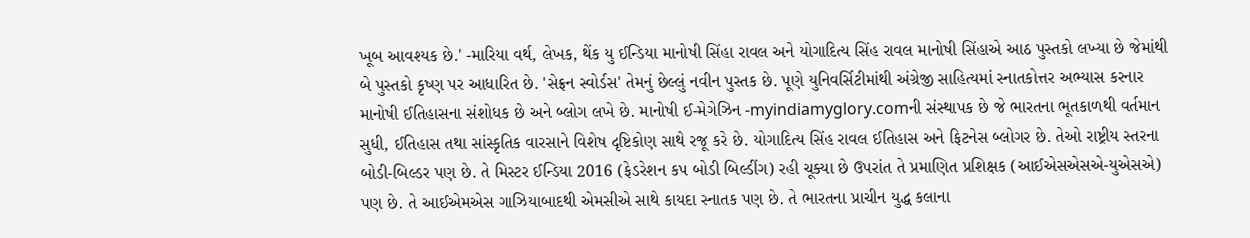ખૂબ આવશ્યક છે.' -મારિયા વર્થ, લેખક, થેંક યુ ઈન્ડિયા માનોષી સિંહા રાવલ અને યોગાદિત્ય સિંહ રાવલ માનોષી સિંહાએ આઠ પુસ્તકો લખ્યા છે જેમાંથી બે પુસ્તકો કૃષ્ણ પર આધારિત છે. 'સેફ્રન સ્વોર્ડસ' તેમનું છેલ્લું નવીન પુસ્તક છે. પૂણે યુનિવર્સિટીમાંથી અંગ્રેજી સાહિત્યમાં સ્નાતકોત્તર અભ્યાસ કરનાર માનોષી ઈતિહાસના સંશોધક છે અને બ્લોગ લખે છે. માનોષી ઈ-મેગેઝિન -myindiamyglory.comની સંસ્થાપક છે જે ભારતના ભૂતકાળથી વર્તમાન સુધી, ઈતિહાસ તથા સાંસ્કૃતિક વારસાને વિશેષ દૃષ્ટિકોણ સાથે રજૂ કરે છે. યોગાદિત્ય સિંહ રાવલ ઈતિહાસ અને ફિટનેસ બ્લોગર છે. તેઓ રાષ્ટ્રીય સ્તરના બોડી-બિલ્ડર પણ છે. તે મિસ્ટર ઈન્ડિયા 2016 (ફેડરેશન કપ બોડી બિલ્ડીંગ) રહી ચૂક્યા છે ઉપરાંત તે પ્રમાણિત પ્રશિક્ષક (આઈએસએસએ-યુએસએ) પણ છે. તે આઈએમએસ ગાઝિયાબાદથી એમસીએ સાથે કાયદા સ્નાતક પણ છે. તે ભારતના પ્રાચીન યુદ્ધ કલાના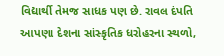વિદ્યાર્થી તેમજ સાધક પણ છે. રાવલ દંપતિ આપણા દેશના સાંસ્કૃતિક ધરોહરના સ્થળો,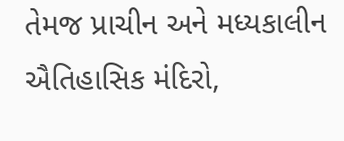તેમજ પ્રાચીન અને મધ્યકાલીન ઐતિહાસિક મંદિરો,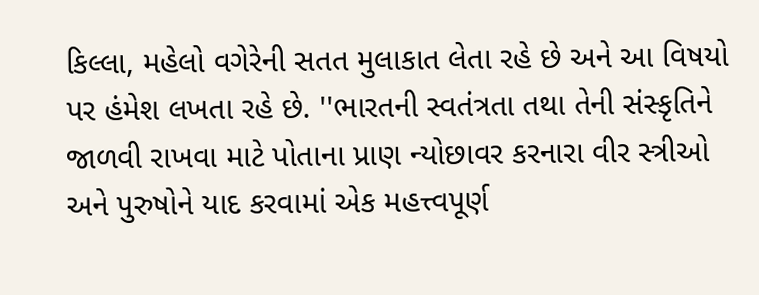કિલ્લા, મહેલો વગેરેની સતત મુલાકાત લેતા રહે છે અને આ વિષયો પર હંમેશ લખતા રહે છે. ''ભારતની સ્વતંત્રતા તથા તેની સંસ્કૃતિને જાળવી રાખવા માટે પોતાના પ્રાણ ન્યોછાવર કરનારા વીર સ્ત્રીઓ અને પુરુષોને યાદ કરવામાં એક મહત્ત્વપૂર્ણ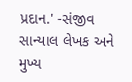પ્રદાન.' -સંજીવ સાન્યાલ લેખક અને મુખ્ય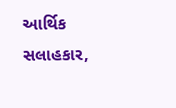આર્થિક સલાહકાર,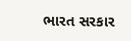ભારત સરકાર